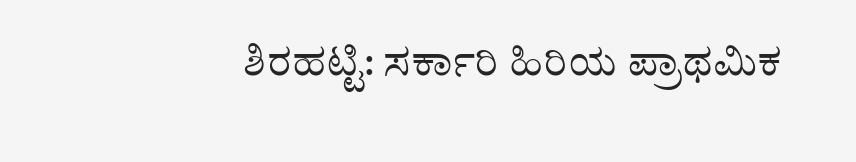ಶಿರಹಟ್ಟಿ: ಸರ್ಕಾರಿ ಹಿರಿಯ ಪ್ರಾಥಮಿಕ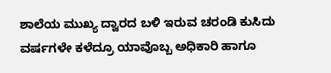ಶಾಲೆಯ ಮುಖ್ಯ ದ್ವಾರದ ಬಳಿ ಇರುವ ಚರಂಡಿ ಕುಸಿದು ವರ್ಷಗಳೇ ಕಳೆದ್ರೂ ಯಾವೊಬ್ಬ ಅಧಿಕಾರಿ ಹಾಗೂ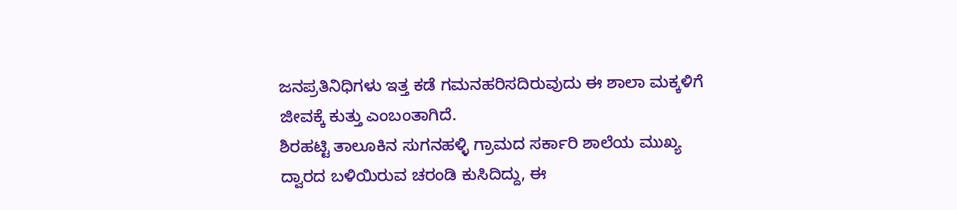ಜನಪ್ರತಿನಿಧಿಗಳು ಇತ್ತ ಕಡೆ ಗಮನಹರಿಸದಿರುವುದು ಈ ಶಾಲಾ ಮಕ್ಕಳಿಗೆ ಜೀವಕ್ಕೆ ಕುತ್ತು ಎಂಬಂತಾಗಿದೆ.
ಶಿರಹಟ್ಟಿ ತಾಲೂಕಿನ ಸುಗನಹಳ್ಳಿ ಗ್ರಾಮದ ಸರ್ಕಾರಿ ಶಾಲೆಯ ಮುಖ್ಯ ದ್ವಾರದ ಬಳಿಯಿರುವ ಚರಂಡಿ ಕುಸಿದಿದ್ದು, ಈ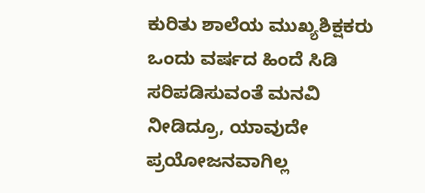ಕುರಿತು ಶಾಲೆಯ ಮುಖ್ಯಶಿಕ್ಷಕರು ಒಂದು ವರ್ಷದ ಹಿಂದೆ ಸಿಡಿ ಸರಿಪಡಿಸುವಂತೆ ಮನವಿ ನೀಡಿದ್ರೂ, ಯಾವುದೇ ಪ್ರಯೋಜನವಾಗಿಲ್ಲ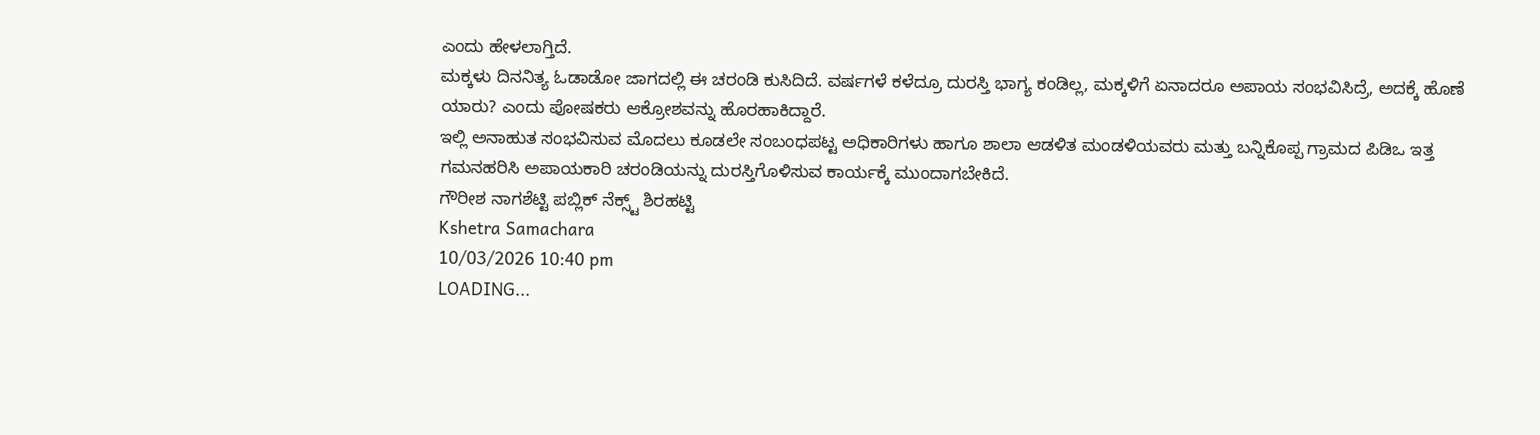ಎಂದು ಹೇಳಲಾಗ್ತಿದೆ.
ಮಕ್ಕಳು ದಿನನಿತ್ಯ ಓಡಾಡೋ ಜಾಗದಲ್ಲಿ ಈ ಚರಂಡಿ ಕುಸಿದಿದೆ. ವರ್ಷಗಳೆ ಕಳೆದ್ರೂ ದುರಸ್ತಿ ಭಾಗ್ಯ ಕಂಡಿಲ್ಲ, ಮಕ್ಕಳಿಗೆ ಏನಾದರೂ ಅಪಾಯ ಸಂಭವಿಸಿದ್ರೆ, ಅದಕ್ಕೆ ಹೊಣೆ ಯಾರು? ಎಂದು ಪೋಷಕರು ಆಕ್ರೋಶವನ್ನು ಹೊರಹಾಕಿದ್ದಾರೆ.
ಇಲ್ಲಿ ಅನಾಹುತ ಸಂಭವಿಸುವ ಮೊದಲು ಕೂಡಲೇ ಸಂಬಂಧಪಟ್ಟ ಅಧಿಕಾರಿಗಳು ಹಾಗೂ ಶಾಲಾ ಆಡಳಿತ ಮಂಡಳಿಯವರು ಮತ್ತು ಬನ್ನಿಕೊಪ್ಪ ಗ್ರಾಮದ ಪಿಡಿಒ ಇತ್ತ ಗಮನಹರಿಸಿ ಅಪಾಯಕಾರಿ ಚರಂಡಿಯನ್ನು ದುರಸ್ತಿಗೊಳಿಸುವ ಕಾರ್ಯಕ್ಕೆ ಮುಂದಾಗಬೇಕಿದೆ.
ಗೌರೀಶ ನಾಗಶೆಟ್ಟಿ ಪಬ್ಲಿಕ್ ನೆಕ್ಸ್ಟ್ ಶಿರಹಟ್ಟಿ
Kshetra Samachara
10/03/2026 10:40 pm
LOADING...